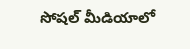సోషల్ మీడియాలో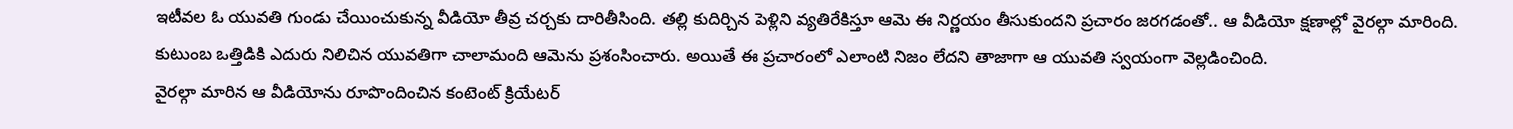ఇటీవల ఓ యువతి గుండు చేయించుకున్న వీడియో తీవ్ర చర్చకు దారితీసింది. తల్లి కుదిర్చిన పెళ్లిని వ్యతిరేకిస్తూ ఆమె ఈ నిర్ణయం తీసుకుందని ప్రచారం జరగడంతో.. ఆ వీడియో క్షణాల్లో వైరల్గా మారింది. కుటుంబ ఒత్తిడికి ఎదురు నిలిచిన యువతిగా చాలామంది ఆమెను ప్రశంసించారు. అయితే ఈ ప్రచారంలో ఎలాంటి నిజం లేదని తాజాగా ఆ యువతి స్వయంగా వెల్లడించింది.
వైరల్గా మారిన ఆ వీడియోను రూపొందించిన కంటెంట్ క్రియేటర్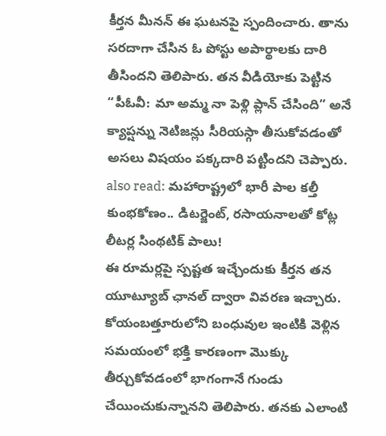కీర్తన మీనన్ ఈ ఘటనపై స్పందించారు. తాను సరదాగా చేసిన ఓ పోస్టు అపార్థాలకు దారి తీసిందని తెలిపారు. తన వీడియోకు పెట్టిన “పీఓవీ: మా అమ్మ నా పెళ్లి ప్లాన్ చేసింది” అనే క్యాప్షన్ను నెటిజన్లు సీరియస్గా తీసుకోవడంతో అసలు విషయం పక్కదారి పట్టిందని చెప్పారు.
also read: మహారాష్ట్రలో భారీ పాల కల్తీ కుంభకోణం.. డిటర్జెంట్, రసాయనాలతో కోట్ల లీటర్ల సింథటిక్ పాలు!
ఈ రూమర్లపై స్పష్టత ఇచ్చేందుకు కీర్తన తన యూట్యూబ్ ఛానల్ ద్వారా వివరణ ఇచ్చారు. కోయంబత్తూరులోని బంధువుల ఇంటికి వెళ్లిన సమయంలో భక్తి కారణంగా మొక్కు తీర్చుకోవడంలో భాగంగానే గుండు చేయించుకున్నానని తెలిపారు. తనకు ఎలాంటి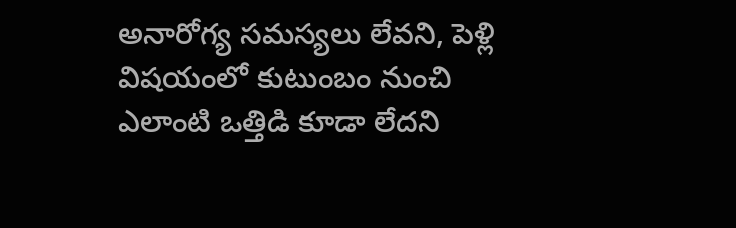అనారోగ్య సమస్యలు లేవని, పెళ్లి విషయంలో కుటుంబం నుంచి ఎలాంటి ఒత్తిడి కూడా లేదని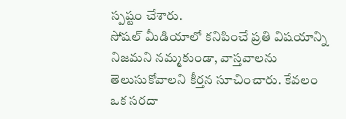స్పష్టం చేశారు.
సోషల్ మీడియాలో కనిపించే ప్రతి విషయాన్ని నిజమని నమ్మకుండా, వాస్తవాలను తెలుసుకోవాలని కీర్తన సూచించారు. కేవలం ఒక సరదా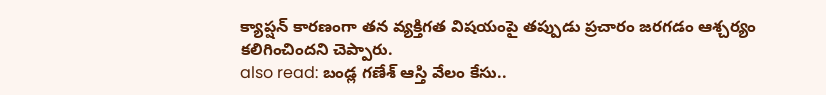క్యాప్షన్ కారణంగా తన వ్యక్తిగత విషయంపై తప్పుడు ప్రచారం జరగడం ఆశ్చర్యం కలిగించిందని చెప్పారు.
also read: బండ్ల గణేశ్ ఆస్తి వేలం కేసు..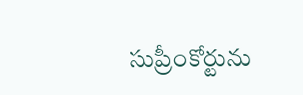సుప్రీంకోర్టును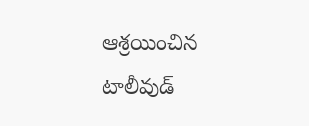ఆశ్రయించిన టాలీవుడ్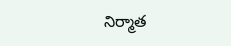నిర్మాత